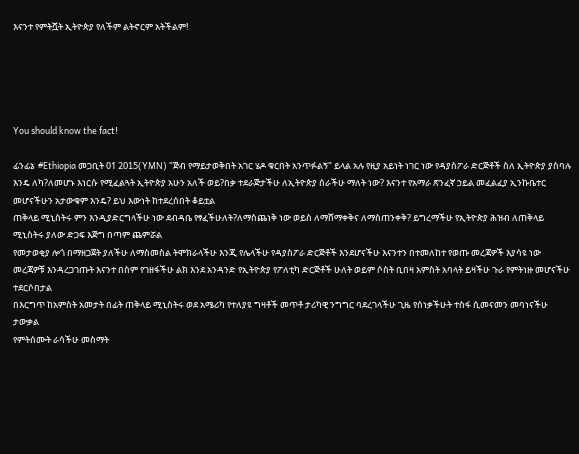እናንተ የምትሿት ኢትዮጵያ የለችም ልትኖርም አትችልም!





You should know the fact!

ፊንፊኔ  #Ethiopia መጋቢት 01 2015(YMN) "ጅብ የማይታወቅበት አገር ሄዶ ቁርበት አንጥፉልኝ" ይላል አሉ የዚያ አይነት ነገር ነው የዳያስፖራ ድርጅቶች ስለ ኢትዮጵያ ያስባሉ እንዴ ለካ?ለመሆኑ እነርሱ የሚፈልጓት ኢትዮጵያ አሁን አለች ወይ?በቃ ተደራጅታችሁ ለኢትዮጵያ ሰራችሁ ማለት ነው? እናንተ የአማራ ጽንፈኛ ኃይል መፈልፈያ ኢንኩቤተር መሆናችሁን አታውቁም እንዴ? ይህ እውነት ከተደረሰበት ቆይቷል
ጠቅላይ ሚኒስትሩ ምን እንዲያድርግላችሁ ነው ደብዳቤ የፃፈችሁለት?ለማስጨነቅ ነው ወይስ ለማሸማቀቅና ለማስጠንቀቅ? ይግረማችሁ የኢትዮጵያ ሕዝብ ለጠቅላይ ሚኒስትሩ ያለው ድጋፍ እጅግ በጣም ጨምሯል
የመታወቂያ ሎጎ በማዘጋጀት ያለችሁ ለማስመስል ትሞክራላችሁ እንጂ የሌላችሁ የዳያስፖራ ድርጅቶች እንደሆናችሁ እናንተን በተመለከተ የወጡ መረጃዎች እያሳዩ ነው መረጃዎቹ እንዳረጋገጡት እናንተ በስም የገዘፋችሁ ልክ እንደ አንዳንድ የኢትዮጵያ የፖለቲካ ድርጅቶች ሁለት ወይም ሶስት ቢበዛ አምስት አባላት ይዛችሁ ጉራ የምትነዙ መሆናችሁ ተደርሶበታል
በእርግጥ ከአምስት አመታት በፊት ጠቅላይ ሚኒስትሩ ወደ አሜሪካ የተለያዩ ግዛቶች መጥቶ ታሪካዊ ንግግር ባደረገላችሁ ጊዜ የሰነቃችሁት ተስፋ ሲመናመን መባነናችሁ ታውቃል
የምትሰሙት ራሳችሁ መስማት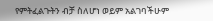የምትፈልጉትን ብቻ ስለሆነ ወይም አልገባችሁም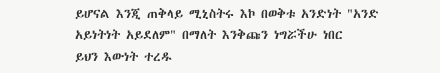ይሆናል እንጂ ጠቅላይ ሚኒስትሩ እኮ በወቅቱ አንድነት "አንድ አይነትነት አይደለም" በማለት እንቅጩን ነግሯችሁ ነበር
ይህን እውነት ተረዱ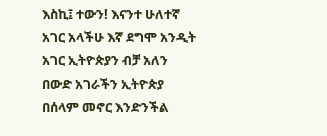እስኪ፤ ተውን! እናንተ ሁለተኛ አገር አላችሁ እኛ ደግሞ አንዲት አገር ኢትዮጵያን ብቻ አለን በውድ አገራችን ኢትዮጵያ በሰላም መኖር እንድንችል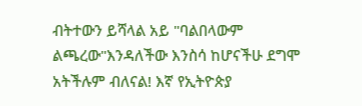ብትተውን ይሻላል አይ "ባልበላውም ልጫረው"እንዳለችው እንስሳ ከሆናችሁ ደግሞ አትችሉም ብለናል! እኛ የኢትዮጵያ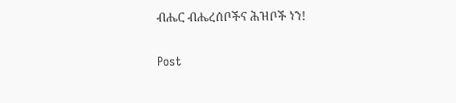ብሔር ብሔረሰቦችና ሕዝቦች ነን!

Post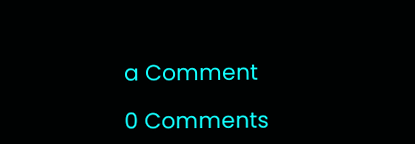a Comment

0 Comments